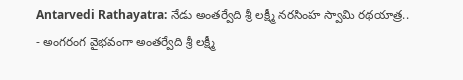Antarvedi Rathayatra: నేడు అంతర్వేది శ్రీ లక్ష్మీ నరసింహ స్వామి రథయాత్ర..
- అంగరంగ వైభవంగా అంతర్వేది శ్రీ లక్ష్మీ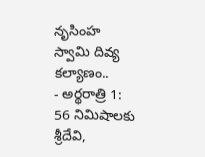నృసింహ స్వామి దివ్య కల్యాణం..
- అర్థరాత్రి 1: 56 నిమిషాలకు శ్రీదేవి,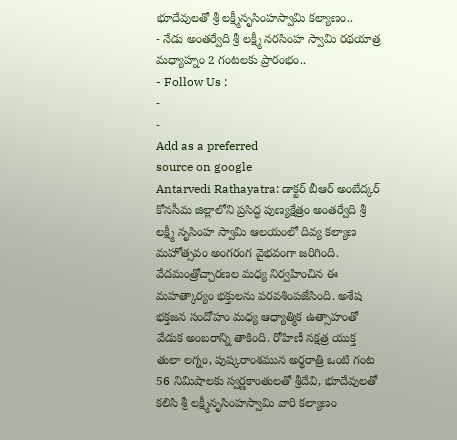భూదేవులతో శ్రీ లక్ష్మీనృసింహస్వామి కల్యాణం..
- నేడు అంతర్వేది శ్రీ లక్ష్మీ నరసింహ స్వామి రథయాత్ర మధ్యాహ్నం 2 గంటలకు ప్రారంభం..
- Follow Us :
-
-
Add as a preferred
source on google
Antarvedi Rathayatra: డాక్టర్ బీఆర్ అంబేద్కర్ కోనసీమ జిల్లాలోని ప్రసిద్ధ పుణ్యక్షేత్రం అంతర్వేది శ్రీ లక్ష్మీ నృసింహ స్వామి ఆలయంలో దివ్య కల్యాణ మహోత్సవం అంగరంగ వైభవంగా జరిగింది. వేదమంత్రోచ్చారణల మధ్య నిర్వహించిన ఈ మహత్కార్యం భక్తులను పరవశింపజేసింది. అశేష భక్తజన సందోహం మధ్య ఆధ్యాత్మిక ఉత్సాహంతో వేడుక అంబరాన్ని తాకింది. రోహిణీ నక్షత్ర యుక్త తులా లగ్నం, పుష్కరాంశమున అర్థరాత్రి ఒంటి గంట 56 నిమిషాలకు స్వర్ణకాంతులతో శ్రీదేవి, భూదేవులతో కలిసి శ్రీ లక్ష్మీనృసింహస్వామి వారి కల్యాణం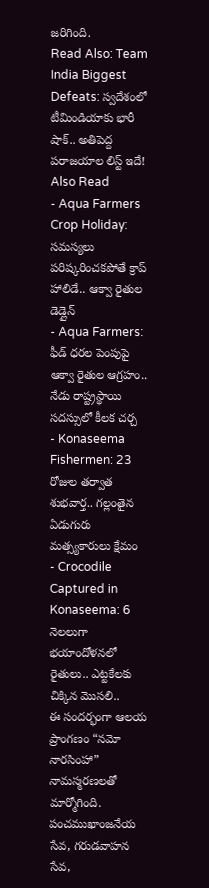జరిగింది.
Read Also: Team India Biggest Defeats: స్వదేశంలో టీమిండియాకు భారీ షాక్.. అతిపెద్ద పరాజయాల లిస్ట్ ఇదే!
Also Read
- Aqua Farmers Crop Holiday: సమస్యలు పరిష్కరించకపోతే క్రాప్ హాలిడే.. ఆక్వా రైతుల డెడ్లైన్
- Aqua Farmers: ఫీడ్ ధరల పెంపుపై ఆక్వా రైతుల ఆగ్రహం.. నేడు రాష్ట్రస్థాయి సదస్సులో కీలక చర్చ
- Konaseema Fishermen: 23 రోజుల తర్వాత శుభవార్త.. గల్లంతైన ఏడుగురు మత్స్యకారులు క్షేమం
- Crocodile Captured in Konaseema: 6 నెలలుగా భయాందోళనలో రైతులు.. ఎట్టకేలకు చిక్కిన మొసలి..
ఈ సందర్భంగా ఆలయ ప్రాంగణం “నమో నారసింహా” నామస్మరణలతో మార్మోగింది. పంచముఖాంజనేయ సేవ, గరుడవాహన సేవ,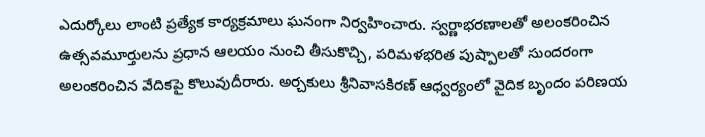ఎదుర్కోలు లాంటి ప్రత్యేక కార్యక్రమాలు ఘనంగా నిర్వహించారు. స్వర్ణాభరణాలతో అలంకరించిన ఉత్సవమూర్తులను ప్రధాన ఆలయం నుంచి తీసుకొచ్చి, పరిమళభరిత పుష్పాలతో సుందరంగా అలంకరించిన వేదికపై కొలువుదీరారు. అర్చకులు శ్రీనివాసకిరణ్ ఆధ్వర్యంలో వైదిక బృందం పరిణయ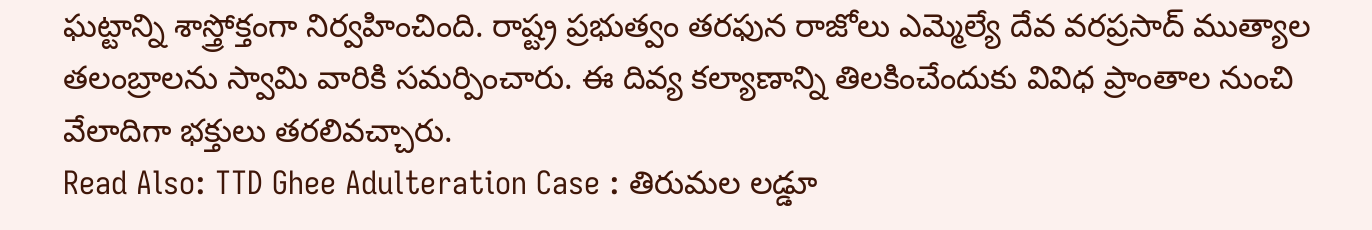ఘట్టాన్ని శాస్త్రోక్తంగా నిర్వహించింది. రాష్ట్ర ప్రభుత్వం తరఫున రాజోలు ఎమ్మెల్యే దేవ వరప్రసాద్ ముత్యాల తలంబ్రాలను స్వామి వారికి సమర్పించారు. ఈ దివ్య కల్యాణాన్ని తిలకించేందుకు వివిధ ప్రాంతాల నుంచి వేలాదిగా భక్తులు తరలివచ్చారు.
Read Also: TTD Ghee Adulteration Case : తిరుమల లడ్డూ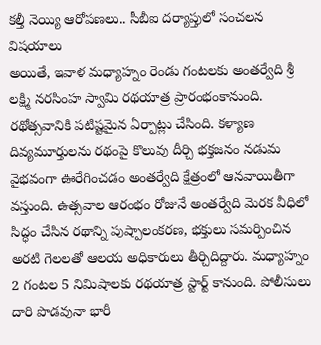కల్తీ నెయ్యి ఆరోపణలు.. సీబీఐ దర్యాప్తులో సంచలన విషయాలు
అయితే, ఇవాళ మధ్యాహ్నం రెండు గంటలకు అంతర్వేది శ్రీ లక్ష్మి నరసింహ స్వామి రథయాత్ర ప్రారంభంకానుంది. రథోత్సవానికి పటిష్టమైన ఏర్పాట్లు చేసింది. కళ్యాణ దివ్యమూర్తులను రథంపై కొలువు దీర్చి భక్తజనం నడుమ వైభవంగా ఊరేగించడం అంతర్వేది క్షేత్రంలో ఆనవాయితీగా వస్తుంది. ఉత్సవాల ఆరంభం రోజునే అంతర్వేది మెరక వీధిలో సిద్ధం చేసిన రథాన్ని పుష్పాలంకరణ, భక్తులు సమర్పించిన అరటి గెలలతో ఆలయ అధికారులు తీర్చిదిద్దారు. మధ్యాహ్నం 2 గంటల 5 నిమిషాలకు రథయాత్ర స్టార్ట్ కానుంది. పోలీసులు దారి పొడవునా భారీ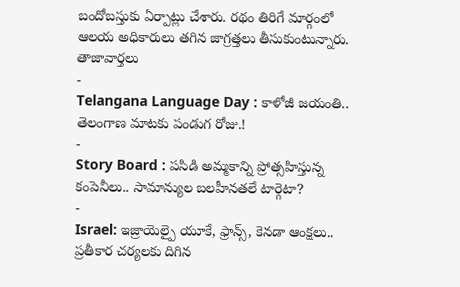బందోబస్తుకు ఏర్పాట్లు చేశారు. రథం తిరిగే మార్గంలో ఆలయ అధికారులు తగిన జాగ్రత్తలు తీసుకుంటున్నారు.
తాజావార్తలు
-
Telangana Language Day : కాళోజీ జయంతి.. తెలంగాణ మాటకు పండుగ రోజు.!
-
Story Board : పసిడి అమ్మకాన్ని ప్రోత్సహిస్తున్న కంపెనీలు.. సామాన్యుల బలహీనతలే టార్గెటా?
-
Israel: ఇజ్రాయెల్పై యూకే, ఫ్రాన్స్, కెనడా ఆంక్షలు.. ప్రతీకార చర్యలకు దిగిన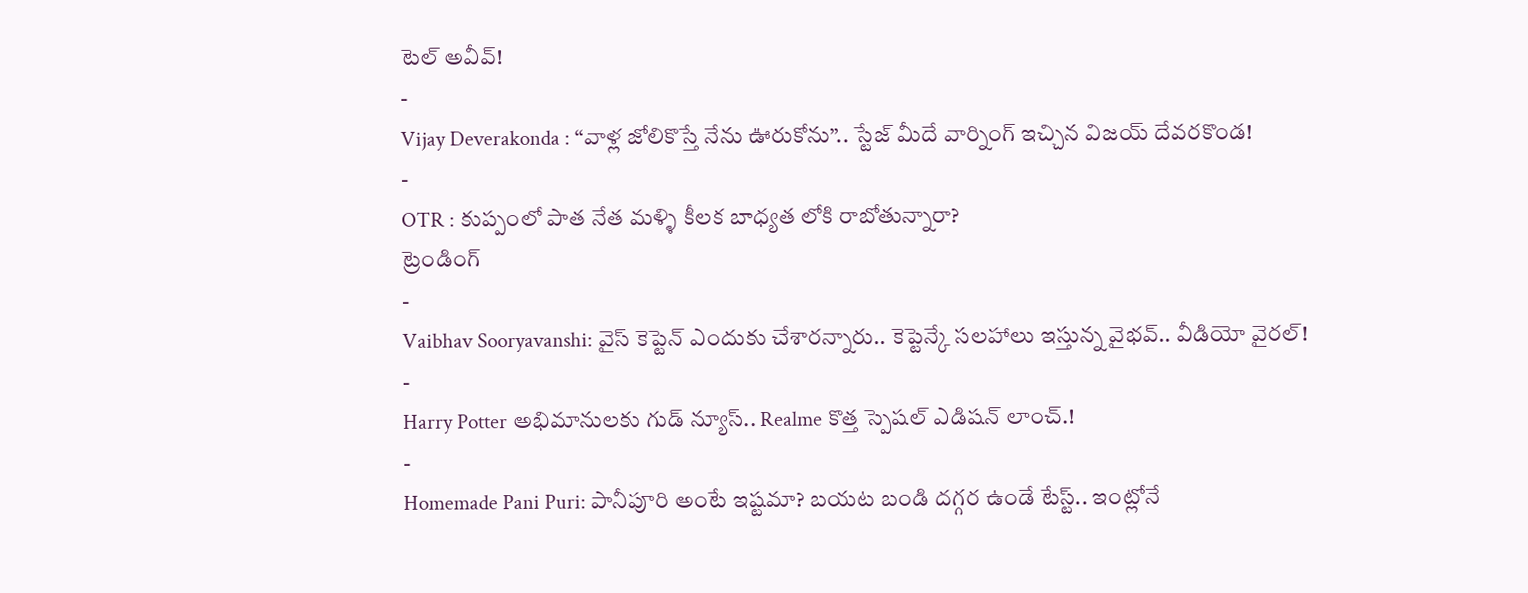టెల్ అవీవ్!
-
Vijay Deverakonda : “వాళ్ల జోలికొస్తే నేను ఊరుకోను”.. స్టేజ్ మీదే వార్నింగ్ ఇచ్చిన విజయ్ దేవరకొండ!
-
OTR : కుప్పంలో పాత నేత మళ్ళి కీలక బాధ్యత లోకి రాబోతున్నారా?
ట్రెండింగ్
-
Vaibhav Sooryavanshi: వైస్ కెప్టెన్ ఎందుకు చేశారన్నారు.. కెప్టెన్కే సలహాలు ఇస్తున్న వైభవ్.. వీడియో వైరల్!
-
Harry Potter అభిమానులకు గుడ్ న్యూస్.. Realme కొత్త స్పెషల్ ఎడిషన్ లాంచ్.!
-
Homemade Pani Puri: పానీపూరి అంటే ఇష్టమా? బయట బండి దగ్గర ఉండే టేస్ట్.. ఇంట్లోనే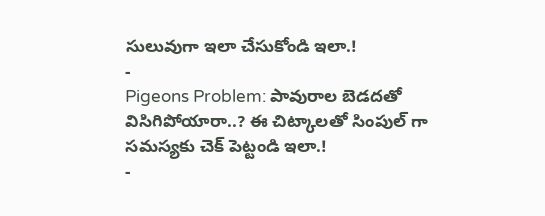సులువుగా ఇలా చేసుకోండి ఇలా.!
-
Pigeons Problem: పావురాల బెడదతో విసిగిపోయారా..? ఈ చిట్కాలతో సింపుల్ గా సమస్యకు చెక్ పెట్టండి ఇలా.!
-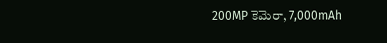200MP కెమెరా, 7,000mAh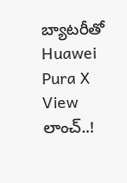బ్యాటరీతో Huawei Pura X View లాంచ్..!